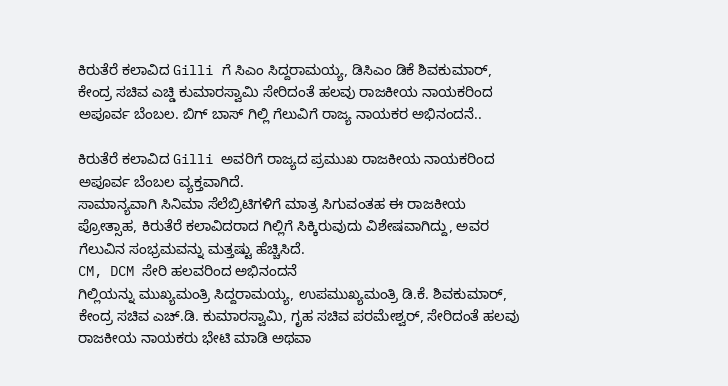ಕಿರುತೆರೆ ಕಲಾವಿದ Gilli ಗೆ ಸಿಎಂ ಸಿದ್ದರಾಮಯ್ಯ, ಡಿಸಿಎಂ ಡಿಕೆ ಶಿವಕುಮಾರ್, ಕೇಂದ್ರ ಸಚಿವ ಎಚ್ಡಿ ಕುಮಾರಸ್ವಾಮಿ ಸೇರಿದಂತೆ ಹಲವು ರಾಜಕೀಯ ನಾಯಕರಿಂದ ಅಪೂರ್ವ ಬೆಂಬಲ. ಬಿಗ್ ಬಾಸ್ ಗಿಲ್ಲಿ ಗೆಲುವಿಗೆ ರಾಜ್ಯ ನಾಯಕರ ಅಭಿನಂದನೆ..

ಕಿರುತೆರೆ ಕಲಾವಿದ Gilli ಅವರಿಗೆ ರಾಜ್ಯದ ಪ್ರಮುಖ ರಾಜಕೀಯ ನಾಯಕರಿಂದ ಅಪೂರ್ವ ಬೆಂಬಲ ವ್ಯಕ್ತವಾಗಿದೆ.
ಸಾಮಾನ್ಯವಾಗಿ ಸಿನಿಮಾ ಸೆಲೆಬ್ರಿಟಿಗಳಿಗೆ ಮಾತ್ರ ಸಿಗುವಂತಹ ಈ ರಾಜಕೀಯ ಪ್ರೋತ್ಸಾಹ, ಕಿರುತೆರೆ ಕಲಾವಿದರಾದ ಗಿಲ್ಲಿಗೆ ಸಿಕ್ಕಿರುವುದು ವಿಶೇಷವಾಗಿದ್ದು, ಅವರ ಗೆಲುವಿನ ಸಂಭ್ರಮವನ್ನು ಮತ್ತಷ್ಟು ಹೆಚ್ಚಿಸಿದೆ.
CM, DCM ಸೇರಿ ಹಲವರಿಂದ ಅಭಿನಂದನೆ
ಗಿಲ್ಲಿಯನ್ನು ಮುಖ್ಯಮಂತ್ರಿ ಸಿದ್ದರಾಮಯ್ಯ, ಉಪಮುಖ್ಯಮಂತ್ರಿ ಡಿ.ಕೆ. ಶಿವಕುಮಾರ್, ಕೇಂದ್ರ ಸಚಿವ ಎಚ್.ಡಿ. ಕುಮಾರಸ್ವಾಮಿ, ಗೃಹ ಸಚಿವ ಪರಮೇಶ್ವರ್, ಸೇರಿದಂತೆ ಹಲವು ರಾಜಕೀಯ ನಾಯಕರು ಭೇಟಿ ಮಾಡಿ ಅಥವಾ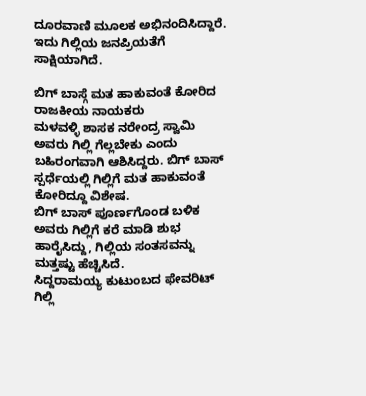ದೂರವಾಣಿ ಮೂಲಕ ಅಭಿನಂದಿಸಿದ್ದಾರೆ.
ಇದು ಗಿಲ್ಲಿಯ ಜನಪ್ರಿಯತೆಗೆ ಸಾಕ್ಷಿಯಾಗಿದೆ.

ಬಿಗ್ ಬಾಸ್ಗೆ ಮತ ಹಾಕುವಂತೆ ಕೋರಿದ ರಾಜಕೀಯ ನಾಯಕರು
ಮಳವಳ್ಳಿ ಶಾಸಕ ನರೇಂದ್ರ ಸ್ವಾಮಿ ಅವರು ಗಿಲ್ಲಿ ಗೆಲ್ಲಬೇಕು ಎಂದು ಬಹಿರಂಗವಾಗಿ ಆಶಿಸಿದ್ದರು. ಬಿಗ್ ಬಾಸ್ ಸ್ಪರ್ಧೆಯಲ್ಲಿ ಗಿಲ್ಲಿಗೆ ಮತ ಹಾಕುವಂತೆ ಕೋರಿದ್ದೂ ವಿಶೇಷ.
ಬಿಗ್ ಬಾಸ್ ಪೂರ್ಣಗೊಂಡ ಬಳಿಕ ಅವರು ಗಿಲ್ಲಿಗೆ ಕರೆ ಮಾಡಿ ಶುಭ ಹಾರೈಸಿದ್ದು, ಗಿಲ್ಲಿಯ ಸಂತಸವನ್ನು ಮತ್ತಷ್ಟು ಹೆಚ್ಚಿಸಿದೆ.
ಸಿದ್ದರಾಮಯ್ಯ ಕುಟುಂಬದ ಫೇವರಿಟ್ ಗಿಲ್ಲಿ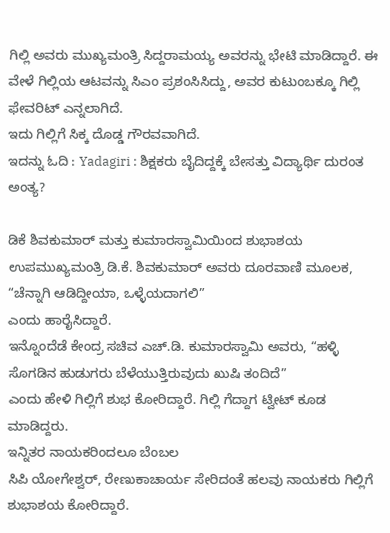ಗಿಲ್ಲಿ ಅವರು ಮುಖ್ಯಮಂತ್ರಿ ಸಿದ್ದರಾಮಯ್ಯ ಅವರನ್ನು ಭೇಟಿ ಮಾಡಿದ್ದಾರೆ. ಈ ವೇಳೆ ಗಿಲ್ಲಿಯ ಆಟವನ್ನು ಸಿಎಂ ಪ್ರಶಂಸಿಸಿದ್ದು, ಅವರ ಕುಟುಂಬಕ್ಕೂ ಗಿಲ್ಲಿ ಫೇವರಿಟ್ ಎನ್ನಲಾಗಿದೆ.
ಇದು ಗಿಲ್ಲಿಗೆ ಸಿಕ್ಕ ದೊಡ್ಡ ಗೌರವವಾಗಿದೆ.
ಇದನ್ನು ಓದಿ : Yadagiri : ಶಿಕ್ಷಕರು ಬೈದಿದ್ದಕ್ಕೆ ಬೇಸತ್ತು ವಿದ್ಯಾರ್ಥಿ ದುರಂತ ಅಂತ್ಯ?

ಡಿಕೆ ಶಿವಕುಮಾರ್ ಮತ್ತು ಕುಮಾರಸ್ವಾಮಿಯಿಂದ ಶುಭಾಶಯ
ಉಪಮುಖ್ಯಮಂತ್ರಿ ಡಿ.ಕೆ. ಶಿವಕುಮಾರ್ ಅವರು ದೂರವಾಣಿ ಮೂಲಕ, “ಚೆನ್ನಾಗಿ ಆಡಿದ್ದೀಯಾ, ಒಳ್ಳೆಯದಾಗಲಿ”
ಎಂದು ಹಾರೈಸಿದ್ದಾರೆ.
ಇನ್ನೊಂದೆಡೆ ಕೇಂದ್ರ ಸಚಿವ ಎಚ್.ಡಿ. ಕುಮಾರಸ್ವಾಮಿ ಅವರು, “ಹಳ್ಳಿ ಸೊಗಡಿನ ಹುಡುಗರು ಬೆಳೆಯುತ್ತಿರುವುದು ಖುಷಿ ತಂದಿದೆ”
ಎಂದು ಹೇಳಿ ಗಿಲ್ಲಿಗೆ ಶುಭ ಕೋರಿದ್ದಾರೆ. ಗಿಲ್ಲಿ ಗೆದ್ದಾಗ ಟ್ವೀಟ್ ಕೂಡ ಮಾಡಿದ್ದರು.
ಇನ್ನಿತರ ನಾಯಕರಿಂದಲೂ ಬೆಂಬಲ
ಸಿಪಿ ಯೋಗೇಶ್ವರ್, ರೇಣುಕಾಚಾರ್ಯ ಸೇರಿದಂತೆ ಹಲವು ನಾಯಕರು ಗಿಲ್ಲಿಗೆ ಶುಭಾಶಯ ಕೋರಿದ್ದಾರೆ.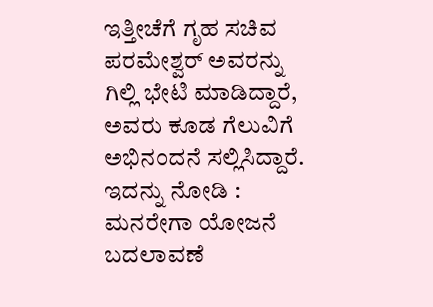ಇತ್ತೀಚೆಗೆ ಗೃಹ ಸಚಿವ ಪರಮೇಶ್ವರ್ ಅವರನ್ನು ಗಿಲ್ಲಿ ಭೇಟಿ ಮಾಡಿದ್ದಾರೆ, ಅವರು ಕೂಡ ಗೆಲುವಿಗೆ ಅಭಿನಂದನೆ ಸಲ್ಲಿಸಿದ್ದಾರೆ.
ಇದನ್ನು ನೋಡಿ : ಮನರೇಗಾ ಯೋಜನೆ ಬದಲಾವಣೆ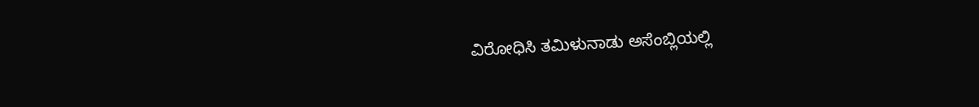ವಿರೋಧಿಸಿ ತಮಿಳುನಾಡು ಅಸೆಂಬ್ಲಿಯಲ್ಲಿ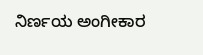ನಿರ್ಣಯ ಅಂಗೀಕಾರ